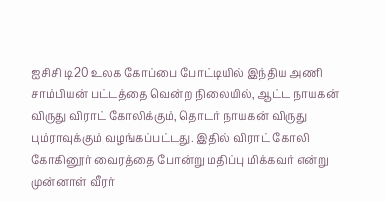ஐசிசி டி20 உலக கோப்பை போட்டியில் இந்திய அணி சாம்பியன் பட்டத்தை வென்ற நிலையில், ஆட்ட நாயகன் விருது விராட் கோலிக்கும், தொடர் நாயகன் விருது பும்ராவுக்கும் வழங்கப்பட்டது. இதில் விராட் கோலி கோகினூர் வைரத்தை போன்று மதிப்பு மிக்கவர் என்று முன்னாள் வீரர்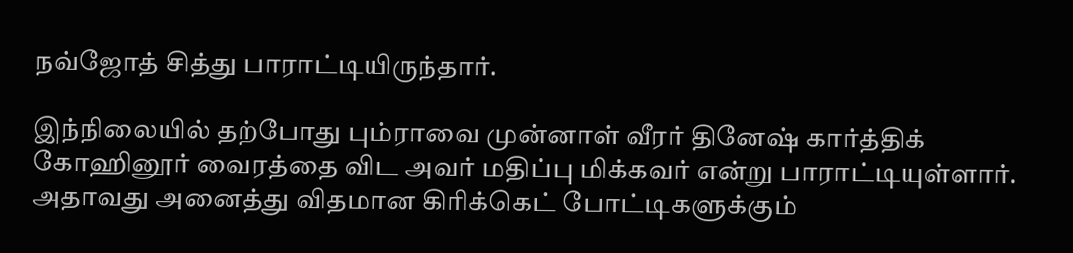நவ்ஜோத் சித்து பாராட்டியிருந்தார்.

இந்நிலையில் தற்போது பும்ராவை முன்னாள் வீரர் தினேஷ் கார்த்திக் கோஹினூர் வைரத்தை விட அவர் மதிப்பு மிக்கவர் என்று பாராட்டியுள்ளார். அதாவது அனைத்து விதமான கிரிக்கெட் போட்டிகளுக்கும்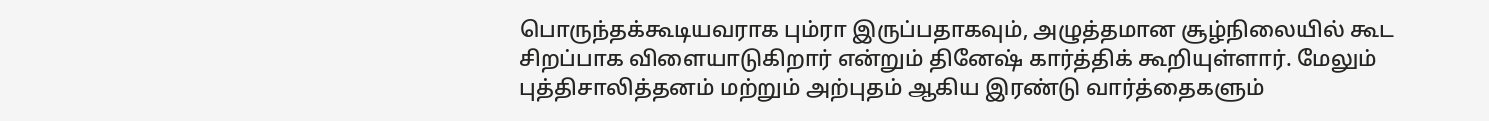பொருந்தக்கூடியவராக பும்ரா இருப்பதாகவும், அழுத்தமான சூழ்நிலையில் கூட சிறப்பாக விளையாடுகிறார் என்றும் தினேஷ் கார்த்திக் கூறியுள்ளார். மேலும் புத்திசாலித்தனம் மற்றும் அற்புதம் ஆகிய இரண்டு வார்த்தைகளும்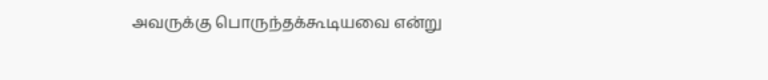அவருக்கு பொருந்தக்கூடியவை என்று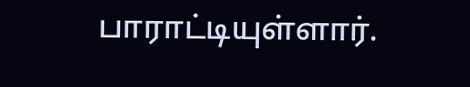பாராட்டியுள்ளார்.